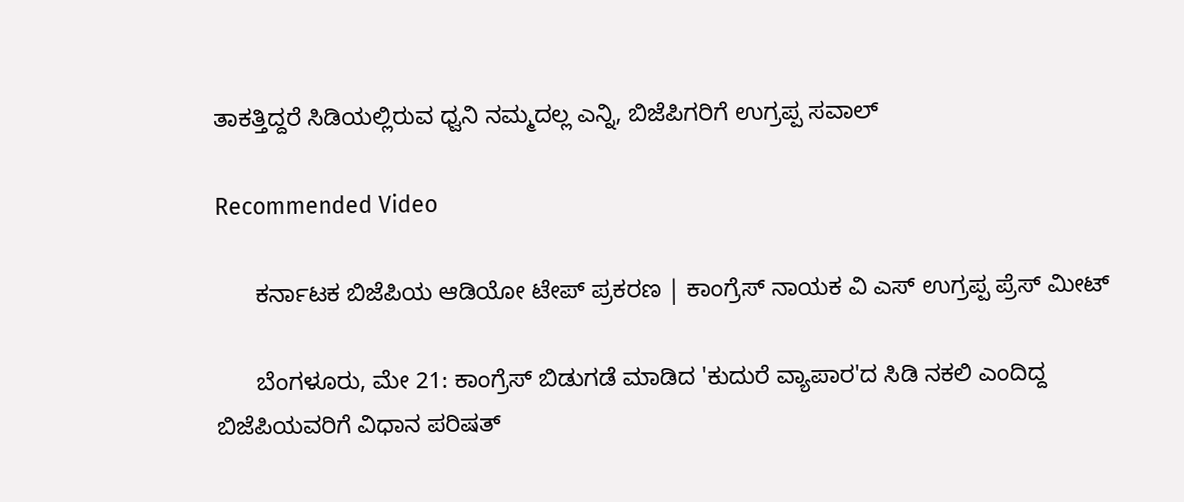ತಾಕತ್ತಿದ್ದರೆ ಸಿಡಿಯಲ್ಲಿರುವ ಧ್ವನಿ ನಮ್ಮದಲ್ಲ ಎನ್ನಿ, ಬಿಜೆಪಿಗರಿಗೆ ಉಗ್ರಪ್ಪ ಸವಾಲ್

Recommended Video

      ಕರ್ನಾಟಕ ಬಿಜೆಪಿಯ ಆಡಿಯೋ ಟೇಪ್ ಪ್ರಕರಣ | ಕಾಂಗ್ರೆಸ್ ನಾಯಕ ವಿ ಎಸ್ ಉಗ್ರಪ್ಪ ಪ್ರೆಸ್ ಮೀಟ್

      ಬೆಂಗಳೂರು, ಮೇ 21: ಕಾಂಗ್ರೆಸ್ ಬಿಡುಗಡೆ ಮಾಡಿದ 'ಕುದುರೆ ವ್ಯಾಪಾರ'ದ ಸಿಡಿ ನಕಲಿ ಎಂದಿದ್ದ ಬಿಜೆಪಿಯವರಿಗೆ ವಿಧಾನ ಪರಿಷತ್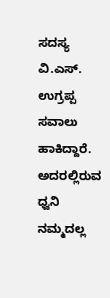ಸದಸ್ಯ ವಿ.ಎಸ್. ಉಗ್ರಪ್ಪ ಸವಾಲು ಹಾಕಿದ್ದಾರೆ. ಅದರಲ್ಲಿರುವ ಧ್ವನಿ ನಮ್ಮದಲ್ಲ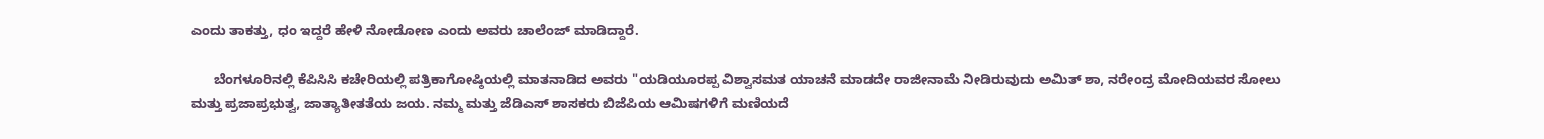ಎಂದು ತಾಕತ್ತು, ಧಂ ಇದ್ದರೆ ಹೇಳಿ ನೋಡೋಣ ಎಂದು ಅವರು ಚಾಲೆಂಜ್ ಮಾಡಿದ್ದಾರೆ.

      ಬೆಂಗಳೂರಿನಲ್ಲಿ ಕೆಪಿಸಿಸಿ ಕಚೇರಿಯಲ್ಲಿ ಪತ್ರಿಕಾಗೋಷ್ಠಿಯಲ್ಲಿ ಮಾತನಾಡಿದ ಅವರು "ಯಡಿಯೂರಪ್ಪ ವಿಶ್ವಾಸಮತ ಯಾಚನೆ ಮಾಡದೇ ರಾಜೀನಾಮೆ ನೀಡಿರುವುದು ಅಮಿತ್ ಶಾ, ನರೇಂದ್ರ ಮೋದಿಯವರ ಸೋಲು ಮತ್ತು ಪ್ರಜಾಪ್ರಭುತ್ವ, ಜಾತ್ಯಾತೀತತೆಯ ಜಯ. ನಮ್ಮ ಮತ್ತು ಜೆಡಿಎಸ್ ಶಾಸಕರು ಬಿಜೆಪಿಯ ಆಮಿಷಗಳಿಗೆ ಮಣಿಯದೆ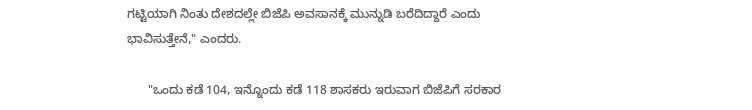ಗಟ್ಟಿಯಾಗಿ ನಿಂತು ದೇಶದಲ್ಲೇ ಬಿಜೆಪಿ ಅವಸಾನಕ್ಕೆ ಮುನ್ನುಡಿ ಬರೆದಿದ್ದಾರೆ ಎಂದು ಭಾವಿಸುತ್ತೇನೆ," ಎಂದರು.

      "ಒಂದು ಕಡೆ 104, ಇನ್ನೊಂದು ಕಡೆ 118 ಶಾಸಕರು ಇರುವಾಗ ಬಿಜೆಪಿಗೆ ಸರಕಾರ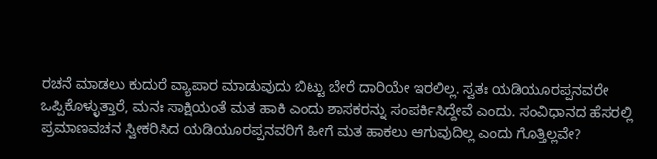ರಚನೆ ಮಾಡಲು ಕುದುರೆ ವ್ಯಾಪಾರ ಮಾಡುವುದು ಬಿಟ್ಟು ಬೇರೆ ದಾರಿಯೇ ಇರಲಿಲ್ಲ. ಸ್ವತಃ ಯಡಿಯೂರಪ್ಪನವರೇ ಒಪ್ಪಿಕೊಳ್ಳುತ್ತಾರೆ, ಮನಃ ಸಾಕ್ಷಿಯಂತೆ ಮತ ಹಾಕಿ ಎಂದು ಶಾಸಕರನ್ನು ಸಂಪರ್ಕಿಸಿದ್ದೇವೆ ಎಂದು. ಸಂವಿಧಾನದ ಹೆಸರಲ್ಲಿ ಪ್ರಮಾಣವಚನ ಸ್ವೀಕರಿಸಿದ ಯಡಿಯೂರಪ್ಪನವರಿಗೆ ಹೀಗೆ ಮತ ಹಾಕಲು ಆಗುವುದಿಲ್ಲ ಎಂದು ಗೊತ್ತಿಲ್ಲವೇ?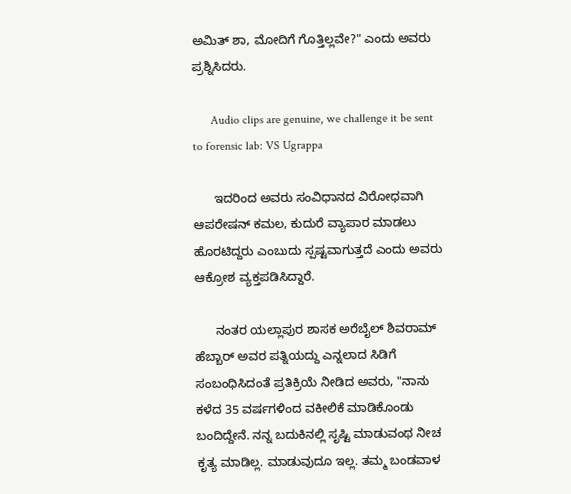ಅಮಿತ್ ಶಾ, ಮೋದಿಗೆ ಗೊತ್ತಿಲ್ಲವೇ?" ಎಂದು ಅವರು ಪ್ರಶ್ನಿಸಿದರು.

      Audio clips are genuine, we challenge it be sent to forensic lab: VS Ugrappa

      ಇದರಿಂದ ಅವರು ಸಂವಿಧಾನದ ವಿರೋಧವಾಗಿ ಆಪರೇಷನ್ ಕಮಲ, ಕುದುರೆ ವ್ಯಾಪಾರ ಮಾಡಲು ಹೊರಟಿದ್ದರು ಎಂಬುದು ಸ್ಪಷ್ಟವಾಗುತ್ತದೆ ಎಂದು ಅವರು ಆಕ್ರೋಶ ವ್ಯಕ್ತಪಡಿಸಿದ್ದಾರೆ.

      ನಂತರ ಯಲ್ಲಾಪುರ ಶಾಸಕ ಅರೆಬೈಲ್ ಶಿವರಾಮ್ ಹೆಬ್ಬಾರ್ ಅವರ ಪತ್ನಿಯದ್ದು ಎನ್ನಲಾದ ಸಿಡಿಗೆ ಸಂಬಂಧಿಸಿದಂತೆ ಪ್ರತಿಕ್ರಿಯೆ ನೀಡಿದ ಅವರು, "ನಾನು ಕಳೆದ 35 ವರ್ಷಗಳಿಂದ ವಕೀಲಿಕೆ ಮಾಡಿಕೊಂಡು ಬಂದಿದ್ದೇನೆ. ನನ್ನ ಬದುಕಿನಲ್ಲಿ ಸೃಷ್ಟಿ ಮಾಡುವಂಥ ನೀಚ ಕೃತ್ಯ ಮಾಡಿಲ್ಲ. ಮಾಡುವುದೂ ಇಲ್ಲ. ತಮ್ಮ ಬಂಡವಾಳ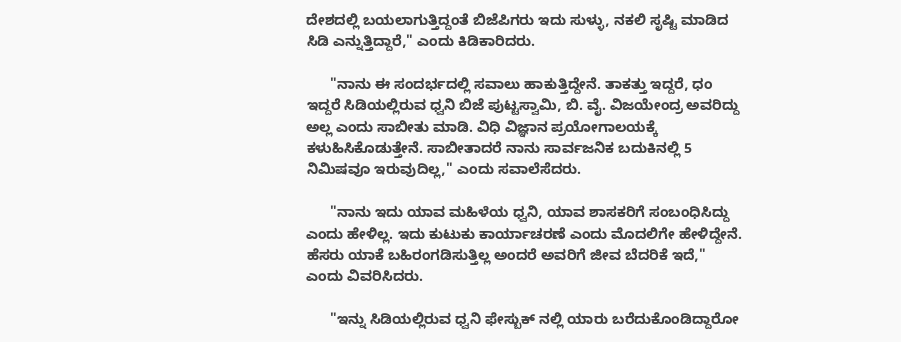ದೇಶದಲ್ಲಿ ಬಯಲಾಗುತ್ತಿದ್ದಂತೆ ಬಿಜೆಪಿಗರು ಇದು ಸುಳ್ಳು, ನಕಲಿ ಸೃಷ್ಟಿ ಮಾಡಿದ ಸಿಡಿ ಎನ್ನುತ್ತಿದ್ದಾರೆ," ಎಂದು ಕಿಡಿಕಾರಿದರು.

      "ನಾನು ಈ ಸಂದರ್ಭದಲ್ಲಿ ಸವಾಲು ಹಾಕುತ್ತಿದ್ದೇನೆ. ತಾಕತ್ತು ಇದ್ದರೆ, ಧಂ ಇದ್ದರೆ ಸಿಡಿಯಲ್ಲಿರುವ ಧ್ವನಿ ಬಿಜೆ ಪುಟ್ಟಸ್ವಾಮಿ, ಬಿ. ವೈ. ವಿಜಯೇಂದ್ರ ಅವರಿದ್ದು ಅಲ್ಲ ಎಂದು ಸಾಬೀತು ಮಾಡಿ. ವಿಧಿ ವಿಜ್ಞಾನ ಪ್ರಯೋಗಾಲಯಕ್ಕೆ ಕಳುಹಿಸಿಕೊಡುತ್ತೇನೆ. ಸಾಬೀತಾದರೆ ನಾನು ಸಾರ್ವಜನಿಕ ಬದುಕಿನಲ್ಲಿ 5 ನಿಮಿಷವೂ ಇರುವುದಿಲ್ಲ," ಎಂದು ಸವಾಲೆಸೆದರು.

      "ನಾನು ಇದು ಯಾವ ಮಹಿಳೆಯ ಧ್ವನಿ, ಯಾವ ಶಾಸಕರಿಗೆ ಸಂಬಂಧಿಸಿದ್ದು ಎಂದು ಹೇಳಿಲ್ಲ. ಇದು ಕುಟುಕು ಕಾರ್ಯಾಚರಣೆ ಎಂದು ಮೊದಲಿಗೇ ಹೇಳಿದ್ದೇನೆ. ಹೆಸರು ಯಾಕೆ ಬಹಿರಂಗಡಿಸುತ್ತಿಲ್ಲ ಅಂದರೆ ಅವರಿಗೆ ಜೀವ ಬೆದರಿಕೆ ಇದೆ," ಎಂದು ವಿವರಿಸಿದರು.

      "ಇನ್ನು ಸಿಡಿಯಲ್ಲಿರುವ ಧ್ವನಿ ಫೇಸ್ಬುಕ್ ನಲ್ಲಿ ಯಾರು ಬರೆದುಕೊಂಡಿದ್ದಾರೋ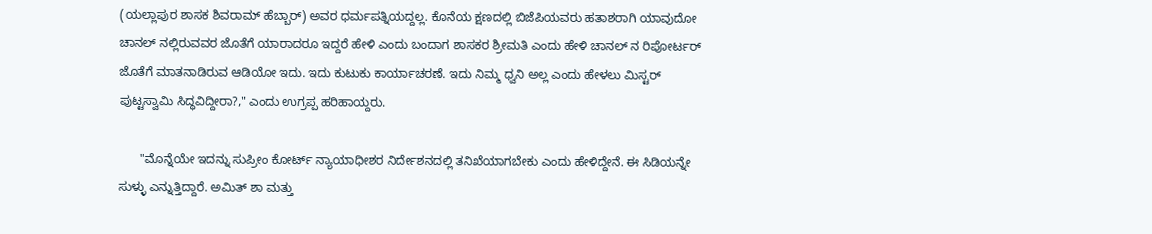(ಯಲ್ಲಾಪುರ ಶಾಸಕ ಶಿವರಾಮ್ ಹೆಬ್ಬಾರ್) ಅವರ ಧರ್ಮಪತ್ನಿಯದ್ದಲ್ಲ. ಕೊನೆಯ ಕ್ಷಣದಲ್ಲಿ ಬಿಜೆಪಿಯವರು ಹತಾಶರಾಗಿ ಯಾವುದೋ ಚಾನಲ್ ನಲ್ಲಿರುವವರ ಜೊತೆಗೆ ಯಾರಾದರೂ ಇದ್ದರೆ ಹೇಳಿ ಎಂದು ಬಂದಾಗ ಶಾಸಕರ ಶ್ರೀಮತಿ ಎಂದು ಹೇಳಿ ಚಾನಲ್ ನ ರಿಪೋರ್ಟರ್ ಜೊತೆಗೆ ಮಾತನಾಡಿರುವ ಆಡಿಯೋ ಇದು. ಇದು ಕುಟುಕು ಕಾರ್ಯಾಚರಣೆ. ಇದು ನಿಮ್ಮ ಧ್ವನಿ ಅಲ್ಲ ಎಂದು ಹೇಳಲು ಮಿಸ್ಟರ್ ಪುಟ್ಟಸ್ವಾಮಿ ಸಿದ್ಧವಿದ್ದೀರಾ?," ಎಂದು ಉಗ್ರಪ್ಪ ಹರಿಹಾಯ್ದರು.

      "ಮೊನ್ನೆಯೇ ಇದನ್ನು ಸುಪ್ರೀಂ ಕೋರ್ಟ್ ನ್ಯಾಯಾಧೀಶರ ನಿರ್ದೇಶನದಲ್ಲಿ ತನಿಖೆಯಾಗಬೇಕು ಎಂದು ಹೇಳಿದ್ದೇನೆ. ಈ ಸಿಡಿಯನ್ನೇ ಸುಳ್ಳು ಎನ್ನುತ್ತಿದ್ದಾರೆ. ಅಮಿತ್ ಶಾ ಮತ್ತು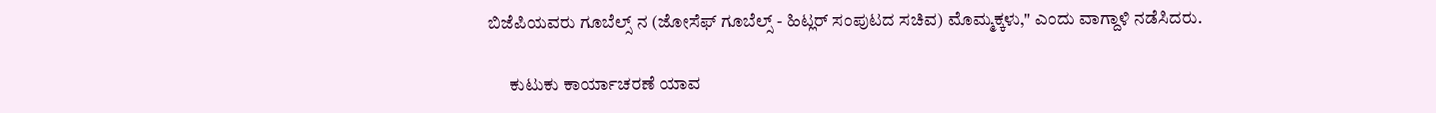ಬಿಜೆಪಿಯವರು ಗೂಬೆಲ್ಸ್ ನ (ಜೋಸೆಫ್ ಗೂಬೆಲ್ಸ್ - ಹಿಟ್ಲರ್ ಸಂಪುಟದ ಸಚಿವ) ಮೊಮ್ಮಕ್ಕಳು," ಎಂದು ವಾಗ್ದಾಳಿ ನಡೆಸಿದರು.

      ಕುಟುಕು ಕಾರ್ಯಾಚರಣೆ ಯಾವ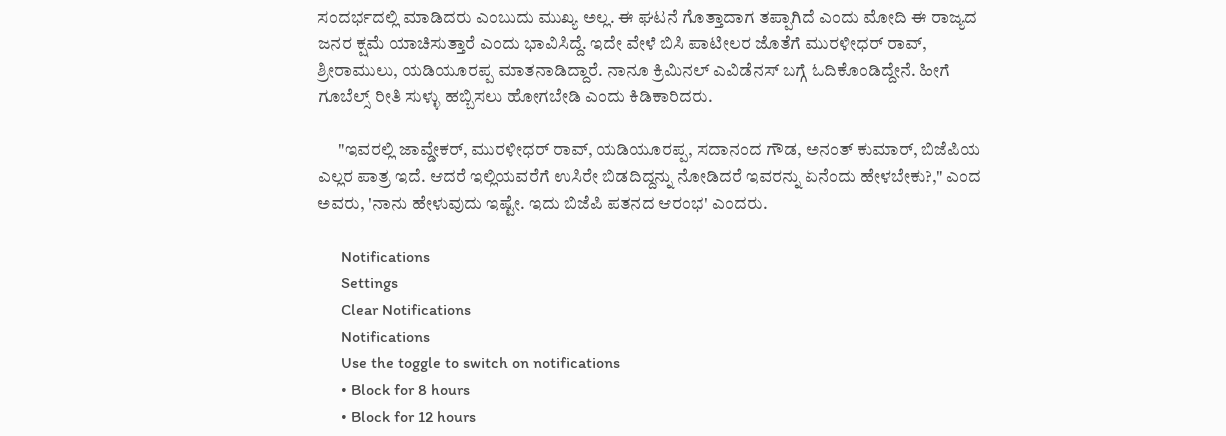ಸಂದರ್ಭದಲ್ಲಿ ಮಾಡಿದರು ಎಂಬುದು ಮುಖ್ಯ ಅಲ್ಲ. ಈ ಘಟನೆ ಗೊತ್ತಾದಾಗ ತಪ್ಪಾಗಿದೆ ಎಂದು ಮೋದಿ ಈ ರಾಜ್ಯದ ಜನರ ಕ್ಷಮೆ ಯಾಚಿಸುತ್ತಾರೆ ಎಂದು ಭಾವಿಸಿದ್ದೆ. ಇದೇ ವೇಳೆ ಬಿಸಿ ಪಾಟೀಲರ ಜೊತೆಗೆ ಮುರಳೀಧರ್ ರಾವ್, ಶ್ರೀರಾಮುಲು, ಯಡಿಯೂರಪ್ಪ ಮಾತನಾಡಿದ್ದಾರೆ. ನಾನೂ ಕ್ರಿಮಿನಲ್ ಎವಿಡೆನಸ್ ಬಗ್ಗೆ ಓದಿಕೊಂಡಿದ್ದೇನೆ. ಹೀಗೆ ಗೂಬೆಲ್ಸ್ ರೀತಿ ಸುಳ್ಳು ಹಬ್ಬಿಸಲು ಹೋಗಬೇಡಿ ಎಂದು ಕಿಡಿಕಾರಿದರು.

      "ಇವರಲ್ಲಿ ಜಾವ್ಡೇಕರ್, ಮುರಳೀಧರ್ ರಾವ್, ಯಡಿಯೂರಪ್ಪ, ಸದಾನಂದ ಗೌಡ, ಅನಂತ್ ಕುಮಾರ್, ಬಿಜೆಪಿಯ ಎಲ್ಲರ ಪಾತ್ರ ಇದೆ. ಆದರೆ ಇಲ್ಲಿಯವರೆಗೆ ಉಸಿರೇ ಬಿಡದಿದ್ದನ್ನು ನೋಡಿದರೆ ಇವರನ್ನು ಏನೆಂದು ಹೇಳಬೇಕು?," ಎಂದ ಅವರು, 'ನಾನು ಹೇಳುವುದು ಇಷ್ಟೇ. ಇದು ಬಿಜೆಪಿ ಪತನದ ಆರಂಭ' ಎಂದರು.

      Notifications
      Settings
      Clear Notifications
      Notifications
      Use the toggle to switch on notifications
      • Block for 8 hours
      • Block for 12 hours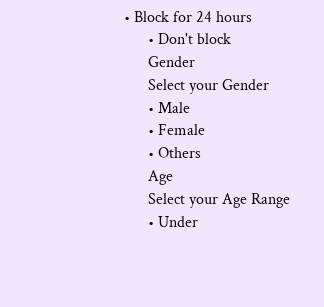• Block for 24 hours
      • Don't block
      Gender
      Select your Gender
      • Male
      • Female
      • Others
      Age
      Select your Age Range
      • Under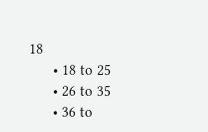18
      • 18 to 25
      • 26 to 35
      • 36 to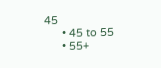45
      • 45 to 55
      • 55+